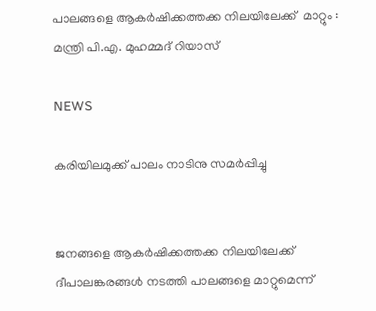പാലങ്ങളെ ആകര്‍ഷിക്കത്തക്ക നിലയിലേക്ക്  മാറ്റും : മന്ത്രി പി.എ. മുഹമ്മദ് റിയാസ്

NEWS

കരിയിലമുക്ക് പാലം നാടിനു സമര്‍പ്പിച്ചു


ജനങ്ങളെ ആകര്‍ഷിക്കത്തക്ക നിലയിലേക്ക് ദീപാലങ്കരങ്ങള്‍ നടത്തി പാലങ്ങളെ മാറ്റുമെന്ന്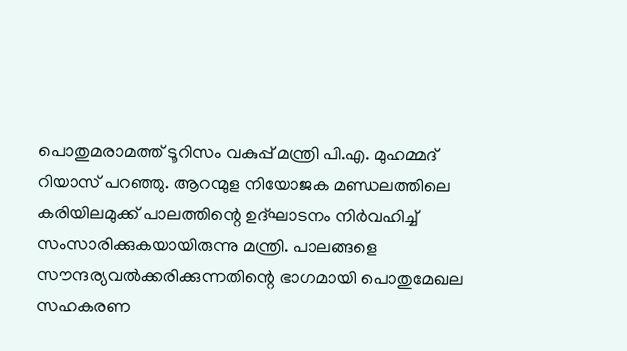പൊതുമരാമത്ത് ടൂറിസം വകുപ്പ് മന്ത്രി പി.എ. മുഹമ്മദ് റിയാസ് പറഞ്ഞു. ആറന്മുള നിയോജക മണ്ഡലത്തിലെ കരിയിലമുക്ക് പാലത്തിന്റെ ഉദ്ഘാടനം നിര്‍വഹിച്ച് സംസാരിക്കുകയായിരുന്നു മന്ത്രി. പാലങ്ങളെ സൗന്ദര്യവല്‍ക്കരിക്കുന്നതിന്റെ ഭാഗമായി പൊതുമേഖല സഹകരണ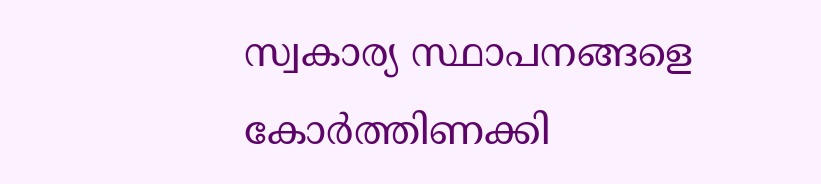സ്വകാര്യ സ്ഥാപനങ്ങളെ കോര്‍ത്തിണക്കി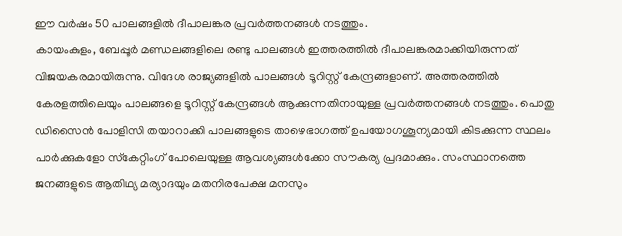ഈ വര്‍ഷം 50 പാലങ്ങളില്‍ ദീപാലങ്കര പ്രവര്‍ത്തനങ്ങള്‍ നടത്തും.
കായംകുളം, ബേപ്പൂര്‍ മണ്ഡലങ്ങളിലെ രണ്ടു പാലങ്ങള്‍ ഇത്തരത്തില്‍ ദീപാലങ്കരമാക്കിയിരുന്നത്  വിജയകരമായിരുന്നു. വിദേശ രാജ്യങ്ങളില്‍ പാലങ്ങള്‍ ടൂറിസ്റ്റ് കേന്ദ്രങ്ങളാണ്. അത്തരത്തില്‍ കേരളത്തിലെയും പാലങ്ങളെ ടൂറിസ്റ്റ് കേന്ദ്രങ്ങള്‍ ആക്കുന്നതിനായുള്ള പ്രവര്‍ത്തനങ്ങള്‍ നടത്തും. പൊതു ഡിസൈന്‍ പോളിസി തയാറാക്കി പാലങ്ങളുടെ താഴെഭാഗത്ത് ഉപയോഗശൂന്യമായി കിടക്കുന്ന സ്ഥലം പാര്‍ക്കുകളോ സ്‌കേറ്റിംഗ് പോലെയുള്ള ആവശ്യങ്ങള്‍ക്കോ സൗകര്യ പ്രദമാക്കും. സംസ്ഥാനത്തെ ജനങ്ങളുടെ ആതിഥ്യ മര്യാദയും മതനിരപേക്ഷ മനസും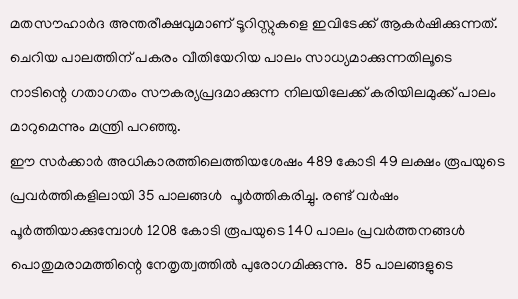മതസൗഹാര്‍ദ അന്തരീക്ഷവുമാണ് ടൂറിസ്റ്റുകളെ ഇവിടേക്ക് ആകര്‍ഷിക്കുന്നത്. ചെറിയ പാലത്തിന് പകരം വീതിയേറിയ പാലം സാധ്യമാക്കുന്നതിലൂടെ നാടിന്റെ ഗതാഗതം സൗകര്യപ്രദമാക്കുന്ന നിലയിലേക്ക് കരിയിലമുക്ക് പാലം മാറുമെന്നും മന്ത്രി പറഞ്ഞു.
ഈ സര്‍ക്കാര്‍ അധികാരത്തിലെത്തിയശേഷം 489 കോടി 49 ലക്ഷം രൂപയുടെ പ്രവര്‍ത്തികളിലായി 35 പാലങ്ങള്‍  പൂര്‍ത്തികരിച്ചു. രണ്ട് വര്‍ഷം പൂര്‍ത്തിയാക്കുമ്പോള്‍ 1208 കോടി രൂപയുടെ 140 പാലം പ്രവര്‍ത്തനങ്ങള്‍ പൊതുമരാമത്തിന്റെ നേതൃത്വത്തില്‍ പുരോഗമിക്കുന്നു.  85 പാലങ്ങളുടെ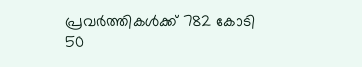പ്രവര്‍ത്തികള്‍ക്ക് 782 കോടി 50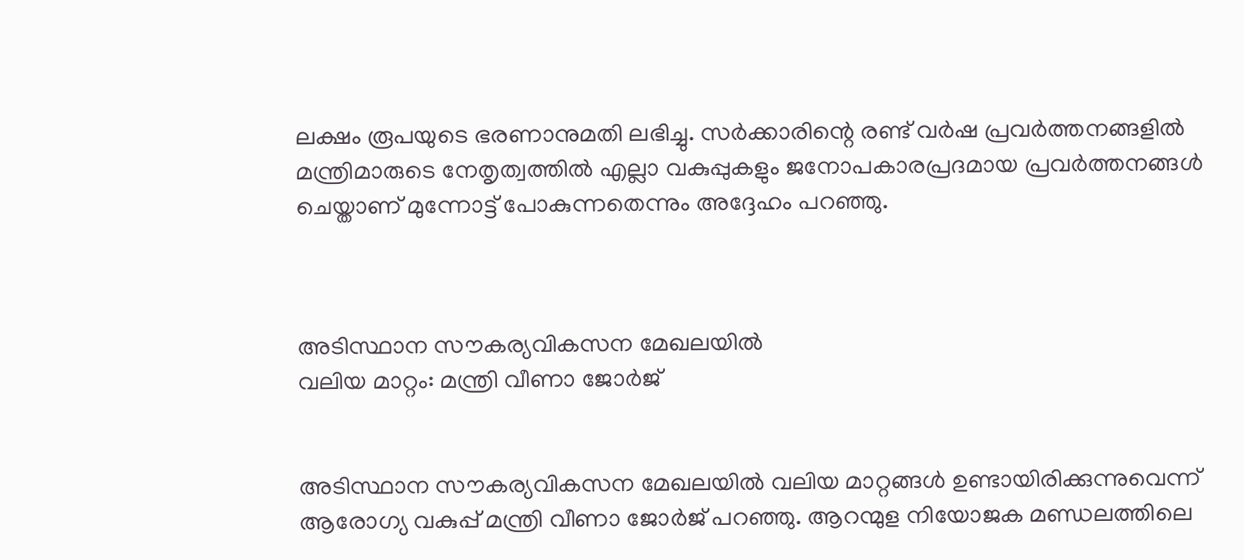ലക്ഷം രൂപയുടെ ഭരണാനുമതി ലഭിച്ചു. സര്‍ക്കാരിന്റെ രണ്ട് വര്‍ഷ പ്രവര്‍ത്തനങ്ങളില്‍ മന്ത്രിമാരുടെ നേതൃത്വത്തില്‍ എല്ലാ വകുപ്പുകളും ജനോപകാരപ്രദമായ പ്രവര്‍ത്തനങ്ങള്‍ ചെയ്താണ് മുന്നോട്ട് പോകുന്നതെന്നും അദ്ദേഹം പറഞ്ഞു.



അടിസ്ഥാന സൗകര്യവികസന മേഖലയില്‍
വലിയ മാറ്റം: മന്ത്രി വീണാ ജോര്‍ജ്


അടിസ്ഥാന സൗകര്യവികസന മേഖലയില്‍ വലിയ മാറ്റങ്ങള്‍ ഉണ്ടായിരിക്കുന്നുവെന്ന്
ആരോഗ്യ വകുപ്പ് മന്ത്രി വീണാ ജോര്‍ജ് പറഞ്ഞു. ആറന്മുള നിയോജക മണ്ഡലത്തിലെ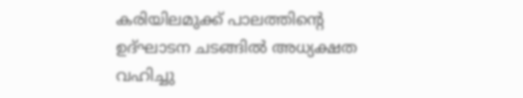കരിയിലമുക്ക് പാലത്തിന്റെ ഉദ്ഘാടന ചടങ്ങില്‍ അധ്യക്ഷത വഹിച്ചു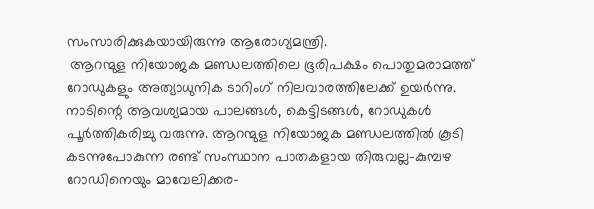സംസാരിക്കുകയായിരുന്നു ആരോഗ്യമന്ത്രി.
 ആറന്മുള നിയോജക മണ്ഡലത്തിലെ ഭൂരിപക്ഷം പൊതുമരാമത്ത്  റോഡുകളും അത്യാധുനിക ടാറിംഗ് നിലവാരത്തിലേക്ക് ഉയര്‍ന്നു. നാടിന്റെ ആവശ്യമായ പാലങ്ങള്‍, കെട്ടിടങ്ങള്‍, റോഡുകള്‍ പൂര്‍ത്തികരിച്ചു വരുന്നു. ആറന്മുള നിയോജക മണ്ഡലത്തില്‍ കൂടി കടന്നുപോകുന്ന രണ്ട് സംസ്ഥാന പാതകളായ തിരുവല്ല-കുമ്പഴ റോഡിനെയും മാവേലിക്കര-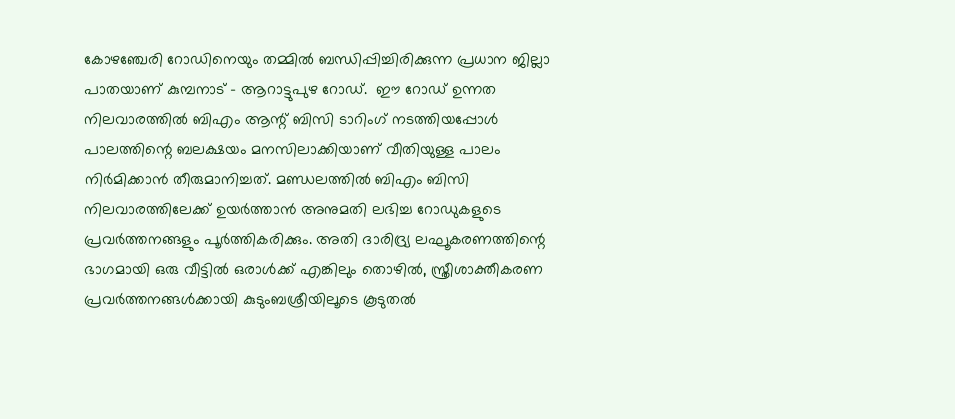കോഴഞ്ചേരി റോഡിനെയും തമ്മില്‍ ബന്ധിപ്പിച്ചിരിക്കുന്ന പ്രധാന ജില്ലാ പാതയാണ് കുമ്പനാട് – ആറാട്ടുപുഴ റോഡ്.  ഈ റോഡ് ഉന്നത നിലവാരത്തില്‍ ബിഎം ആന്റ് ബിസി ടാറിംഗ് നടത്തിയപ്പോള്‍ പാലത്തിന്റെ ബലക്ഷയം മനസിലാക്കിയാണ് വീതിയുള്ള പാലം നിര്‍മിക്കാന്‍ തീരുമാനിച്ചത്. മണ്ഡലത്തില്‍ ബിഎം ബിസി നിലവാരത്തിലേക്ക് ഉയര്‍ത്താന്‍ അനുമതി ലഭിച്ച റോഡുകളുടെ പ്രവര്‍ത്തനങ്ങളും പൂര്‍ത്തികരിക്കും. അതി ദാരിദ്ര്യ ലഘൂകരണത്തിന്റെ ഭാഗമായി ഒരു വീട്ടില്‍ ഒരാള്‍ക്ക് എങ്കിലും തൊഴില്‍, സ്ത്രീശാക്തീകരണ പ്രവര്‍ത്തനങ്ങള്‍ക്കായി കുടുംബശ്രീയിലൂടെ കൂടുതല്‍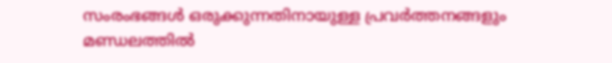സംരംഭങ്ങള്‍ ഒരുക്കുന്നതിനായുള്ള പ്രവര്‍ത്തനങ്ങളും മണ്ഡലത്തില്‍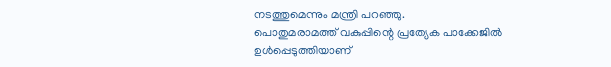നടത്തുമെന്നും മന്ത്രി പറഞ്ഞു.
പൊതുമരാമത്ത് വകുപ്പിന്റെ പ്രത്യേക പാക്കേജില്‍ ഉള്‍പ്പെടുത്തിയാണ്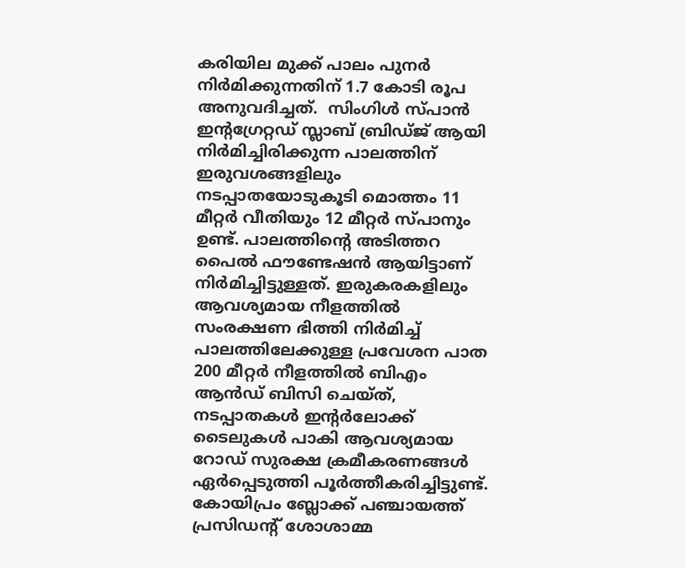കരിയില മുക്ക് പാലം പുനര്‍ നിര്‍മിക്കുന്നതിന് 1.7 കോടി രൂപ അനുവദിച്ചത്.  സിംഗിള്‍ സ്പാന്‍ ഇന്റഗ്രേറ്റഡ് സ്ലാബ് ബ്രിഡ്ജ് ആയി നിര്‍മിച്ചിരിക്കുന്ന പാലത്തിന് ഇരുവശങ്ങളിലും നടപ്പാതയോടുകൂടി മൊത്തം 11 മീറ്റര്‍ വീതിയും 12 മീറ്റര്‍ സ്പാനും ഉണ്ട്. പാലത്തിന്റെ അടിത്തറ പൈല്‍ ഫൗണ്ടേഷന്‍ ആയിട്ടാണ് നിര്‍മിച്ചിട്ടുള്ളത്. ഇരുകരകളിലും ആവശ്യമായ നീളത്തില്‍ സംരക്ഷണ ഭിത്തി നിര്‍മിച്ച് പാലത്തിലേക്കുള്ള പ്രവേശന പാത 200 മീറ്റര്‍ നീളത്തില്‍ ബിഎം ആന്‍ഡ് ബിസി ചെയ്ത്, നടപ്പാതകള്‍ ഇന്റര്‍ലോക്ക് ടൈലുകള്‍ പാകി ആവശ്യമായ റോഡ് സുരക്ഷ ക്രമീകരണങ്ങള്‍ ഏര്‍പ്പെടുത്തി പൂര്‍ത്തീകരിച്ചിട്ടുണ്ട്.
കോയിപ്രം ബ്ലോക്ക് പഞ്ചായത്ത് പ്രസിഡന്റ് ശോശാമ്മ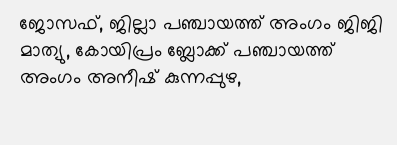ജോസഫ്, ജില്ലാ പഞ്ചായത്ത് അംഗം ജിജി മാത്യു, കോയിപ്രം ബ്ലോക്ക് പഞ്ചായത്ത് അംഗം അനീഷ് കുന്നപ്പുഴ,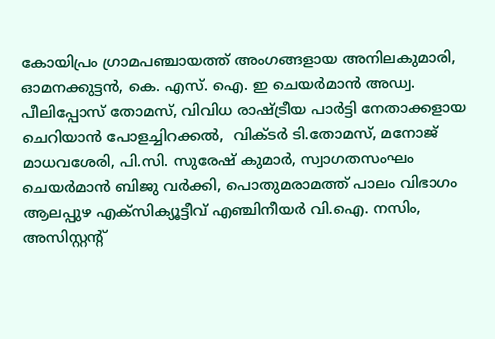കോയിപ്രം ഗ്രാമപഞ്ചായത്ത് അംഗങ്ങളായ അനിലകുമാരി, ഓമനക്കുട്ടന്‍, കെ. എസ്. ഐ. ഇ ചെയര്‍മാന്‍ അഡ്വ. പീലിപ്പോസ് തോമസ്, വിവിധ രാഷ്ട്രീയ പാര്‍ട്ടി നേതാക്കളായ ചെറിയാന്‍ പോളച്ചിറക്കല്‍,  വിക്ടര്‍ ടി.തോമസ്, മനോജ് മാധവശേരി, പി.സി. സുരേഷ് കുമാര്‍, സ്വാഗതസംഘം ചെയര്‍മാന്‍ ബിജു വര്‍ക്കി, പൊതുമരാമത്ത് പാലം വിഭാഗം ആലപ്പുഴ എക്‌സിക്യൂട്ടീവ് എഞ്ചിനീയര്‍ വി.ഐ. നസിം, അസിസ്റ്റന്റ്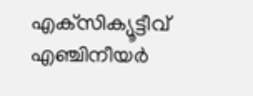എക്‌സിക്യൂട്ടീവ് എഞ്ചിനീയര്‍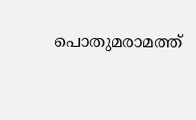പൊതുമരാമത്ത്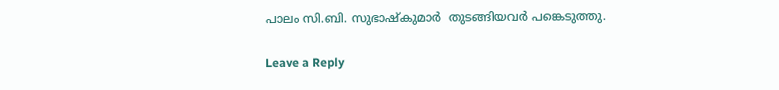പാലം സി.ബി. സുഭാഷ്‌കുമാര്‍  തുടങ്ങിയവര്‍ പങ്കെടുത്തു.

Leave a Reply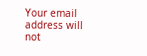Your email address will not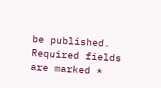be published. Required fields are marked *